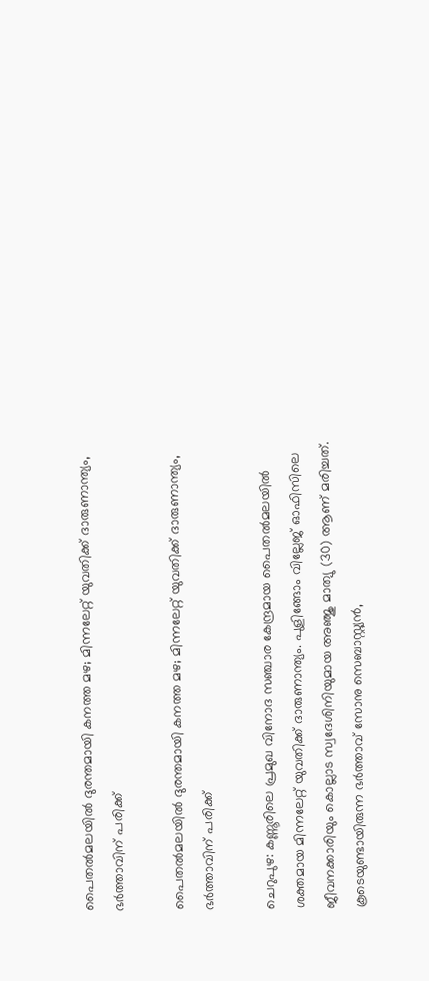പൈതല്‍മലയില്‍ ദുരന്തമായി കനത്ത മഴ; മിന്നലേറ്റ് യുവതിക്ക് ദാരുണാന്ത്യം, ഭര്‍ത്താവിന് പരിക്ക്

പൈതല്‍മലയില്‍ ദുരന്തമായി കനത്ത മഴ; മിന്നലേറ്റ് യുവതിക്ക് ദാരുണാന്ത്യം, ഭര്‍ത്താവിന് പരിക്ക്

ചെറുപുഴ: കണ്ണൂരിലെ പ്രമുഖ വിനോദ സഞ്ചാര കേന്ദ്രമായ പൈതല്‍മലയില്‍ ശക്തമായ മിന്നലേറ്റ് യുവതിക്ക് ദാരുണാന്ത്യം. പുളിങ്ങോം വില്ലേജ് ഓഫിസിലെ ജീവനക്കാരിയും കൊല്ലാട സ്വദേശിനിയുമായ അഞ്ജു മാത്യു (30) ആണ് മരിച്ചത്. കൂടെയുണ്ടായിരുന്ന ഭര്‍ത്താവ് സോനു സെബാസ്റ്റ്യന്‍,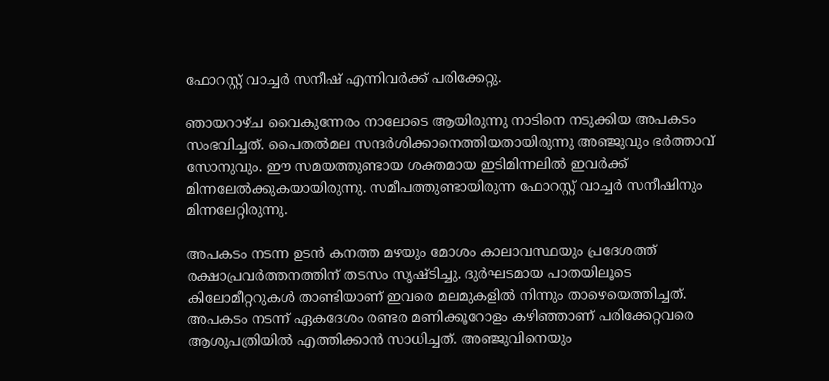ഫോറസ്റ്റ് വാച്ചര്‍ സനീഷ് എന്നിവര്‍ക്ക് പരിക്കേറ്റു.

ഞായറാഴ്ച വൈകുന്നേരം നാലോടെ ആയിരുന്നു നാടിനെ നടുക്കിയ അപകടം സംഭവിച്ചത്. പൈതല്‍മല സന്ദര്‍ശിക്കാനെത്തിയതായിരുന്നു അഞ്ജുവും ഭര്‍ത്താവ് സോനുവും. ഈ സമയത്തുണ്ടായ ശക്തമായ ഇടിമിന്നലില്‍ ഇവര്‍ക്ക് മിന്നലേല്‍ക്കുകയായിരുന്നു. സമീപത്തുണ്ടായിരുന്ന ഫോറസ്റ്റ് വാച്ചര്‍ സനീഷിനും മിന്നലേറ്റിരുന്നു.

അപകടം നടന്ന ഉടന്‍ കനത്ത മഴയും മോശം കാലാവസ്ഥയും പ്രദേശത്ത് രക്ഷാപ്രവര്‍ത്തനത്തിന് തടസം സൃഷ്ടിച്ചു. ദുര്‍ഘടമായ പാതയിലൂടെ കിലോമീറ്ററുകള്‍ താണ്ടിയാണ് ഇവരെ മലമുകളില്‍ നിന്നും താഴെയെത്തിച്ചത്. അപകടം നടന്ന് ഏകദേശം രണ്ടര മണിക്കൂറോളം കഴിഞ്ഞാണ് പരിക്കേറ്റവരെ ആശുപത്രിയില്‍ എത്തിക്കാന്‍ സാധിച്ചത്. അഞ്ജുവിനെയും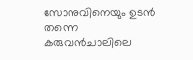സോനുവിനെയും ഉടന്‍ തന്നെ കരുവന്‍ചാലിലെ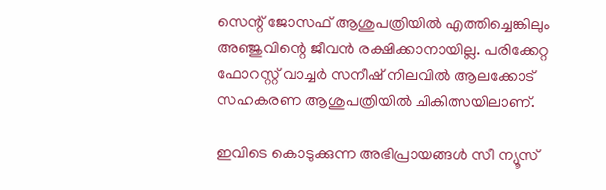സെന്റ് ജോസഫ് ആശുപത്രിയില്‍ എത്തിച്ചെങ്കിലും അഞ്ജുവിന്റെ ജീവന്‍ രക്ഷിക്കാനായില്ല. പരിക്കേറ്റ ഫോറസ്റ്റ് വാച്ചര്‍ സനീഷ് നിലവില്‍ ആലക്കോട് സഹകരണ ആശുപത്രിയില്‍ ചികിത്സയിലാണ്.

ഇവിടെ കൊടുക്കുന്ന അഭിപ്രായങ്ങള്‍ സീ ന്യൂസ്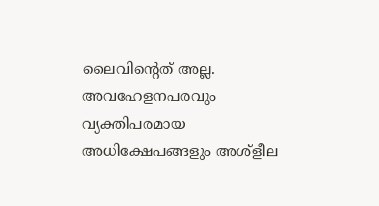ലൈവിന്റെത് അല്ല. അവഹേളനപരവും വ്യക്തിപരമായ അധിക്ഷേപങ്ങളും അശ്‌ളീല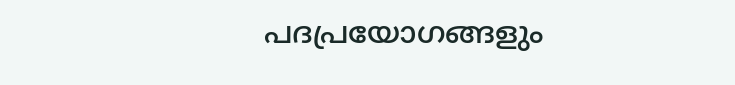പദപ്രയോഗങ്ങളും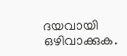ദയവായി ഒഴിവാക്കുക.